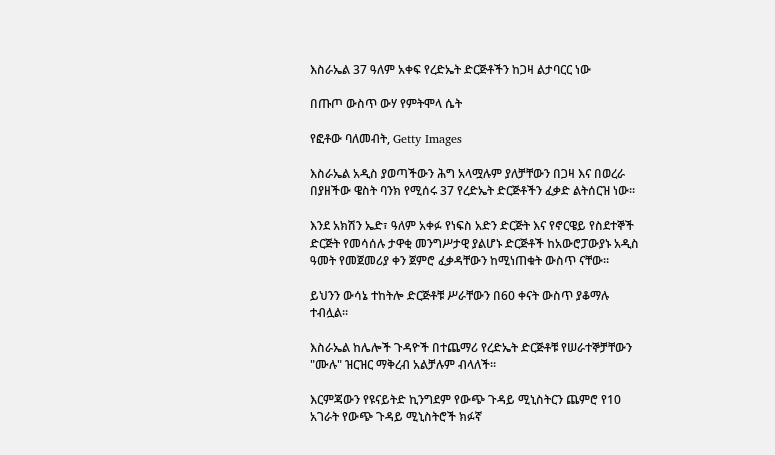እስራኤል 37 ዓለም አቀፍ የረድኤት ድርጅቶችን ከጋዛ ልታባርር ነው

በጡጦ ውስጥ ውሃ የምትሞላ ሴት

የፎቶው ባለመብት, Getty Images

እስራኤል አዲስ ያወጣችውን ሕግ አላሟሉም ያለቻቸውን በጋዛ እና በወረራ በያዘችው ዌስት ባንክ የሚሰሩ 37 የረድኤት ድርጅቶችን ፈቃድ ልትሰርዝ ነው።

እንደ አክሽን ኤድ፣ ዓለም አቀፉ የነፍስ አድን ድርጅት እና የኖርዌይ የስደተኞች ድርጅት የመሳሰሉ ታዋቂ መንግሥታዊ ያልሆኑ ድርጅቶች ከአውሮፓውያኑ አዲስ ዓመት የመጀመሪያ ቀን ጀምሮ ፈቃዳቸውን ከሚነጠቁት ውስጥ ናቸው።

ይህንን ውሳኔ ተከትሎ ድርጅቶቹ ሥራቸውን በ60 ቀናት ውስጥ ያቆማሉ ተብሏል።

እስራኤል ከሌሎች ጉዳዮች በተጨማሪ የረድኤት ድርጅቶቹ የሠራተኞቻቸውን "ሙሉ" ዝርዝር ማቅረብ አልቻሉም ብላለች።

እርምጃውን የዩናይትድ ኪንግደም የውጭ ጉዳይ ሚኒስትርን ጨምሮ የ10 አገራት የውጭ ጉዳይ ሚኒስትሮች ክፉኛ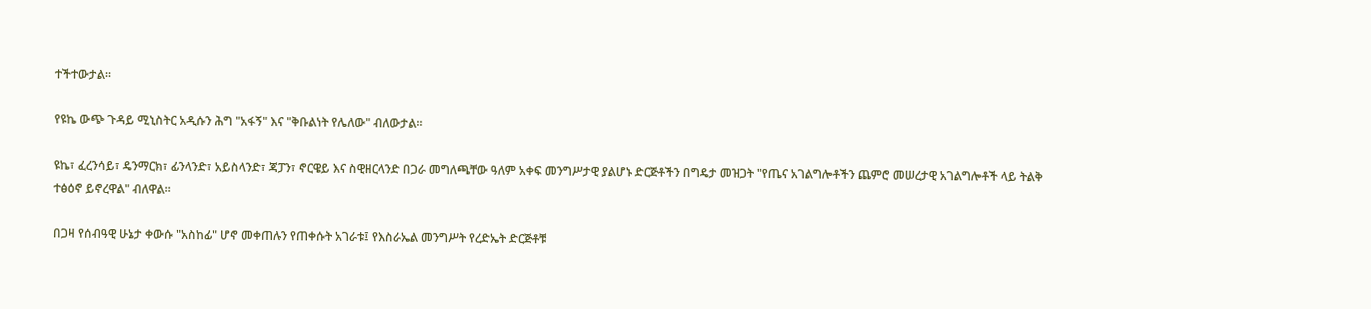ተችተውታል።

የዩኬ ውጭ ጉዳይ ሚኒስትር አዲሱን ሕግ "አፋኝ" እና "ቅቡልነት የሌለው" ብለውታል።

ዩኬ፣ ፈረንሳይ፣ ዴንማርክ፣ ፊንላንድ፣ አይስላንድ፣ ጃፓን፣ ኖርዌይ እና ስዊዘርላንድ በጋራ መግለጫቸው ዓለም አቀፍ መንግሥታዊ ያልሆኑ ድርጅቶችን በግዴታ መዝጋት "የጤና አገልግሎቶችን ጨምሮ መሠረታዊ አገልግሎቶች ላይ ትልቅ ተፅዕኖ ይኖረዋል" ብለዋል።

በጋዛ የሰብዓዊ ሁኔታ ቀውሱ "አስከፊ" ሆኖ መቀጠሉን የጠቀሱት አገራቱ፤ የእስራኤል መንግሥት የረድኤት ድርጅቶቹ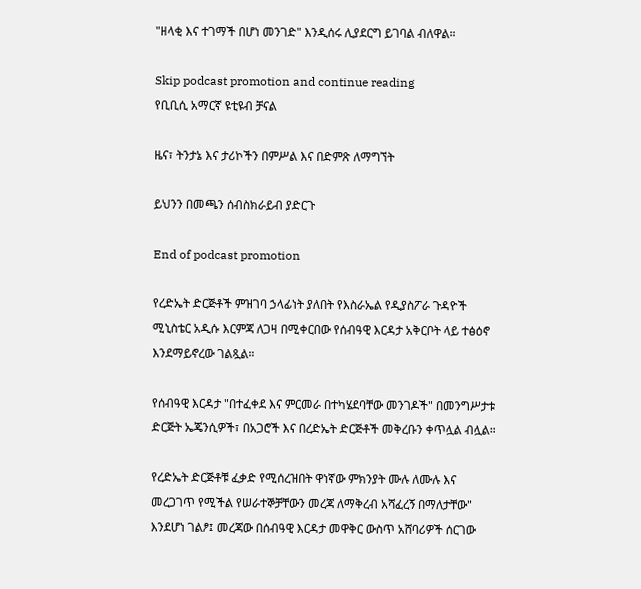"ዘላቂ እና ተገማች በሆነ መንገድ" እንዲሰሩ ሊያደርግ ይገባል ብለዋል።

Skip podcast promotion and continue reading
የቢቢሲ አማርኛ ዩቲዩብ ቻናል

ዜና፣ ትንታኔ እና ታሪኮችን በምሥል እና በድምጽ ለማግኘት

ይህንን በመጫን ሰብስክራይብ ያድርጉ

End of podcast promotion

የረድኤት ድርጅቶች ምዝገባ ኃላፊነት ያለበት የእስራኤል የዲያስፖራ ጉዳዮች ሚኒስቴር አዲሱ እርምጃ ለጋዛ በሚቀርበው የሰብዓዊ እርዳታ አቅርቦት ላይ ተፅዕኖ እንደማይኖረው ገልጿል።

የሰብዓዊ እርዳታ "በተፈቀደ እና ምርመራ በተካሄደባቸው መንገዶች" በመንግሥታቱ ድርጅት ኤጄንሲዎች፣ በአጋሮች እና በረድኤት ድርጅቶች መቅረቡን ቀጥሏል ብሏል።

የረድኤት ድርጅቶቹ ፈቃድ የሚሰረዝበት ዋነኛው ምክንያት ሙሉ ለሙሉ እና መረጋገጥ የሚችል የሠራተኞቻቸውን መረጃ ለማቅረብ አሻፈረኝ በማለታቸው" እንደሆነ ገልፆ፤ መረጃው በሰብዓዊ እርዳታ መዋቅር ውስጥ አሸባሪዎች ሰርገው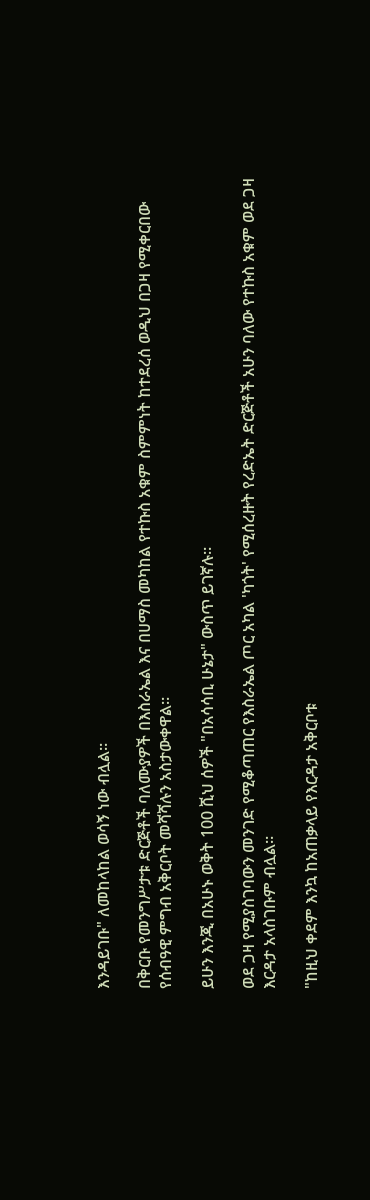እንዳይገቡ" ለመከላከል ወሳኝ ነው ብሏል።

በቅርቡ የመንግሥታቱ ድርጅቶች ባለሙያዎች በእስራኤል እና በሀማስ መካከል የተኩስ አቁም ስምምነት ከተደረሰ ወዲህ በጋዛ የሚቀርበው የሰብዓዊ ምግብ አቅርቦት መሻሻሉን አስታውቀዋል።

ይሁን እንጂ በአሁኑ ወቅት 100 ሺህ ሰዎች "በአሳሳቢ ሁኔታ" ውስጥ ይገኛሉ።

ወደ ጋዛ የሚያስገባውን መንገድ የሚቆጣጠር የእስራኤል ጦር አካል 'ካጎት' የሚሰረዙት የረድኤት ድርጅቶች አሁን ባለው የተኩስ አቁም ወደ ጋዛ እርዳታ አላስገቡም ብሏል።

"ከዚህ ቀደም እንኳ ከአጠቃላይ የእርዳታ አቅርቦቱ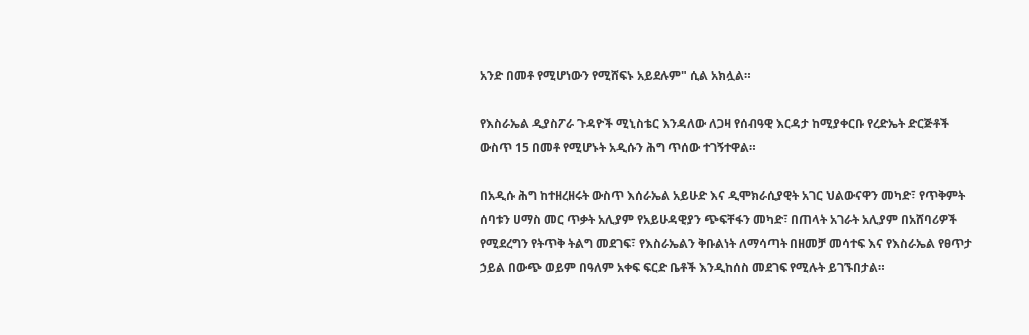አንድ በመቶ የሚሆነውን የሚሸፍኑ አይደሉም" ሲል አክሏል።

የእስራኤል ዲያስፖራ ጉዳዮች ሚኒስቴር እንዳለው ለጋዛ የሰብዓዊ እርዳታ ከሚያቀርቡ የረድኤት ድርጅቶች ውስጥ 15 በመቶ የሚሆኑት አዲሱን ሕግ ጥሰው ተገኝተዋል።

በአዲሱ ሕግ ከተዘረዘሩት ውስጥ እሰራኤል አይሁድ እና ዲሞክራሲያዊት አገር ህልውናዋን መካድ፣ የጥቅምት ሰባቱን ሀማስ መር ጥቃት አሊያም የአይሁዳዊያን ጭፍቸፋን መካድ፣ በጠላት አገራት አሊያም በአሸባሪዎች የሚደረግን የትጥቅ ትልግ መደገፍ፣ የእስራኤልን ቅቡልነት ለማሳጣት በዘመቻ መሳተፍ እና የእስራኤል የፀጥታ ኃይል በውጭ ወይም በዓለም አቀፍ ፍርድ ቤቶች እንዲከሰስ መደገፍ የሚሉት ይገኙበታል።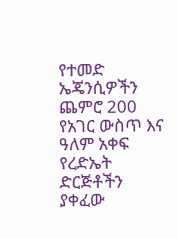የተመድ ኤጄንሲዎችን ጨምሮ 200 የአገር ውስጥ እና ዓለም አቀፍ የረድኤት ድርጅቶችን ያቀፈው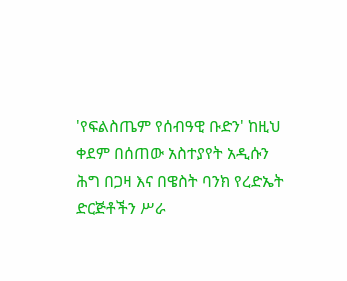'የፍልስጤም የሰብዓዊ ቡድን' ከዚህ ቀደም በሰጠው አስተያየት አዲሱን ሕግ በጋዛ እና በዌስት ባንክ የረድኤት ድርጅቶችን ሥራ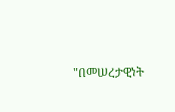"በመሠረታዊነት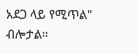አደጋ ላይ የሚጥል" ብሎታል።